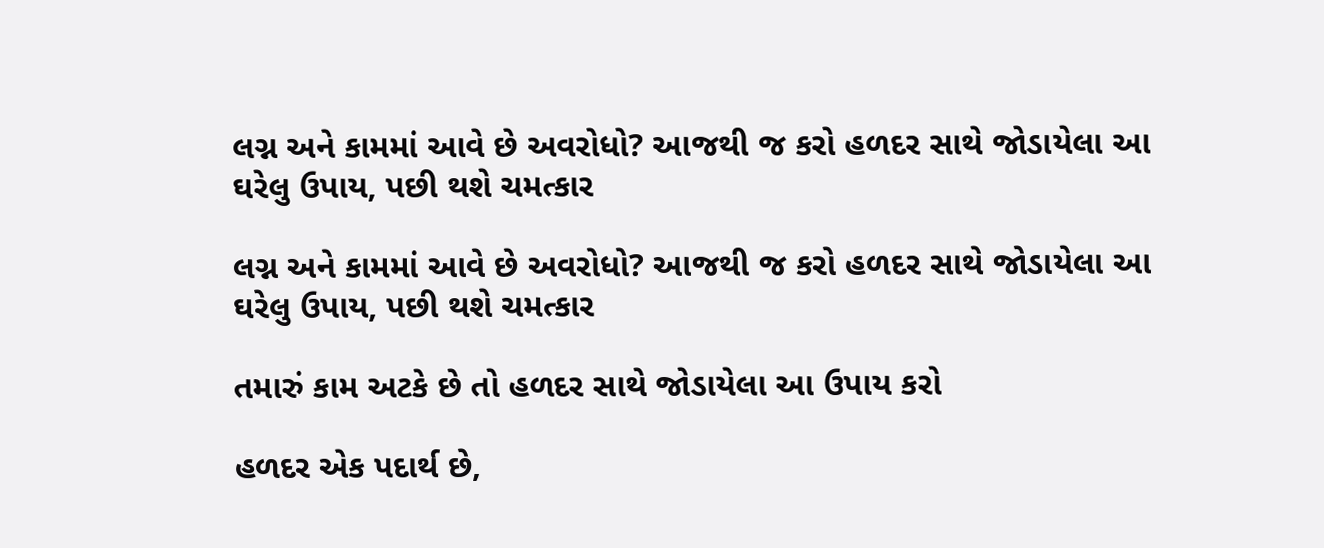લગ્ન અને કામમાં આવે છે અવરોધો? આજથી જ કરો હળદર સાથે જોડાયેલા આ ઘરેલુ ઉપાય, પછી થશે ચમત્કાર

લગ્ન અને કામમાં આવે છે અવરોધો? આજથી જ કરો હળદર સાથે જોડાયેલા આ ઘરેલુ ઉપાય, પછી થશે ચમત્કાર

તમારું કામ અટકે છે તો હળદર સાથે જોડાયેલા આ ઉપાય કરો

હળદર એક પદાર્થ છે,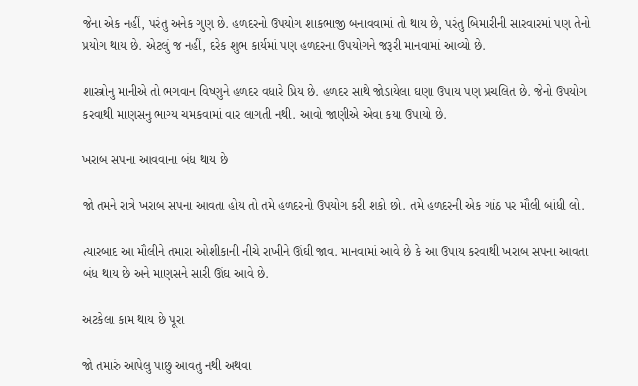જેના એક નહીં, પરંતુ અનેક ગુણ છે. હળદરનો ઉપયોગ શાકભાજી બનાવવામાં તો થાય છે, પરંતુ બિમારીની સારવારમાં પણ તેનો પ્રયોગ થાય છે. એટલું જ નહીં, દરેક શુભ કાર્યમાં પણ હળદરના ઉપયોગને જરૂરી માનવામાં આવ્યો છે.

શાસ્ત્રોનુ માનીએ તો ભગવાન વિષ્ણુને હળદર વધારે પ્રિય છે. હળદર સાથે જોડાયેલા ઘણા ઉપાય પણ પ્રચલિત છે. જેનો ઉપયોગ કરવાથી માણસનુ ભાગ્ય ચમકવામાં વાર લાગતી નથી. આવો જાણીએ એવા કયા ઉપાયો છે.

ખરાબ સપના આવવાના બંધ થાય છે

જો તમને રાત્રે ખરાબ સપના આવતા હોય તો તમે હળદરનો ઉપયોગ કરી શકો છો. તમે હળદરની એક ગાંઠ પર મૌલી બાંધી લો.

ત્યારબાદ આ મૌલીને તમારા ઓશીકાની નીચે રાખીને ઊંઘી જાવ. માનવામાં આવે છે કે આ ઉપાય કરવાથી ખરાબ સપના આવતા બંધ થાય છે અને માણસને સારી ઊંઘ આવે છે.

અટકેલા કામ થાય છે પૂરા

જો તમારું આપેલુ પાછુ આવતુ નથી અથવા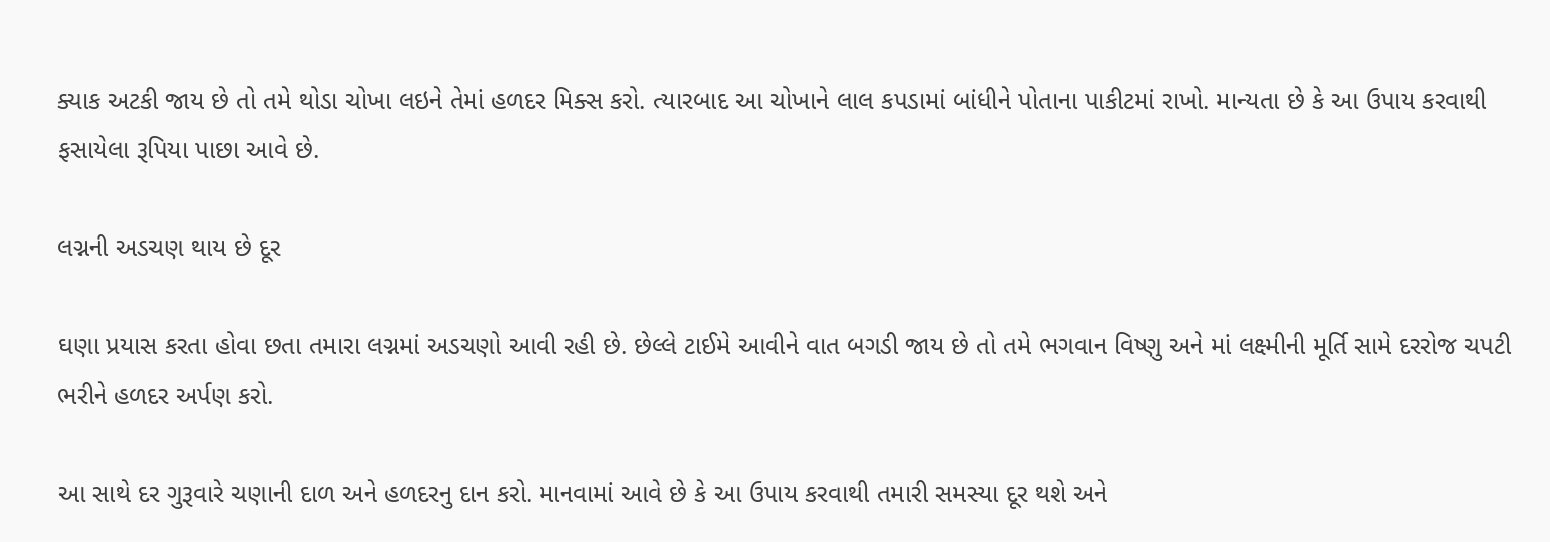ક્યાક અટકી જાય છે તો તમે થોડા ચોખા લઇને તેમાં હળદર મિક્સ કરો. ત્યારબાદ આ ચોખાને લાલ કપડામાં બાંધીને પોતાના પાકીટમાં રાખો. માન્યતા છે કે આ ઉપાય કરવાથી ફસાયેલા રૂપિયા પાછા આવે છે.

લગ્નની અડચણ થાય છે દૂર

ઘણા પ્રયાસ કરતા હોવા છતા તમારા લગ્નમાં અડચણો આવી રહી છે. છેલ્લે ટાઈમે આવીને વાત બગડી જાય છે તો તમે ભગવાન વિષ્ણુ અને માં લક્ષ્મીની મૂર્તિ સામે દરરોજ ચપટી ભરીને હળદર અર્પણ કરો.

આ સાથે દર ગુરૂવારે ચણાની દાળ અને હળદરનુ દાન કરો. માનવામાં આવે છે કે આ ઉપાય કરવાથી તમારી સમસ્યા દૂર થશે અને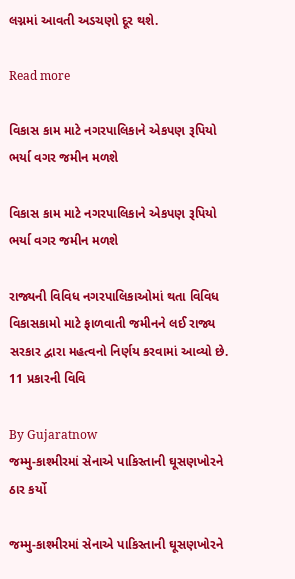લગ્નમાં આવતી અડચણો દૂર થશે.

Read more

વિકાસ કામ માટે નગરપાલિકાને એકપણ રૂપિયો ભર્યા વગર જમીન મળશે

વિકાસ કામ માટે નગરપાલિકાને એકપણ રૂપિયો ભર્યા વગર જમીન મળશે

રાજ્યની વિવિધ નગરપાલિકાઓમાં થતા વિવિધ વિકાસકામો માટે ફાળવાતી જમીનને લઈ રાજ્ય સરકાર દ્વારા મહત્વનો નિર્ણય કરવામાં આવ્યો છે. 11 પ્રકારની વિવિ

By Gujaratnow
જમ્મુ-કાશ્મીરમાં સેનાએ પાકિસ્તાની ઘૂસણખોરને ઠાર કર્યો

જમ્મુ-કાશ્મીરમાં સેનાએ પાકિસ્તાની ઘૂસણખોરને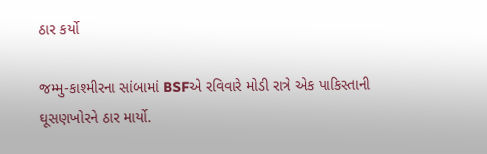ઠાર કર્યો

જમ્મુ-કાશ્મીરના સાંબામાં BSFએ રવિવારે મોડી રાત્રે એક પાકિસ્તાની ઘૂસણખોરને ઠાર માર્યો.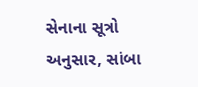સેનાના સૂત્રો અનુસાર, સાંબા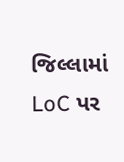જિલ્લામાં LoC પર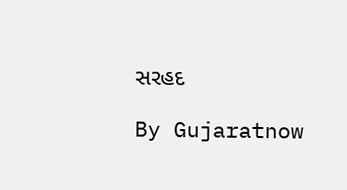સરહદ

By Gujaratnow